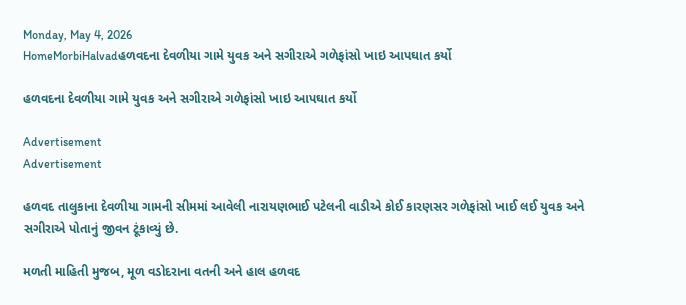Monday, May 4, 2026
HomeMorbiHalvadહળવદના દેવળીયા ગામે યુવક અને સગીરાએ ગળેફાંસો ખાઇ આપઘાત કર્યો

હળવદના દેવળીયા ગામે યુવક અને સગીરાએ ગળેફાંસો ખાઇ આપઘાત કર્યો

Advertisement
Advertisement

હળવદ તાલુકાના દેવળીયા ગામની સીમમાં આવેલી નારાયણભાઈ પટેલની વાડીએ કોઈ કારણસર ગળેફાંસો ખાઈ લઈ યુવક અને સગીરાએ પોતાનું જીવન ટૂંકાવ્યું છે.

મળતી માહિતી મુજબ, મૂળ વડોદરાના વતની અને હાલ હળવદ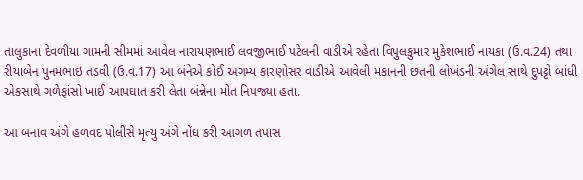તાલુકાના દેવળીયા ગામની સીમમાં આવેલ નારાયણભાઈ લવજીભાઈ પટેલની વાડીએ રહેતા વિપુલકુમાર મુકેશભાઈ નાયકા (ઉ.વ.24) તથા રીયાબેન પુનમભાઇ તડવી (ઉ.વ.17) આ બંનેએ કોઈ અગમ્ય કારણોસર વાડીએ આવેલી મકાનની છતની લોખંડની અંગેલ સાથે દુપટ્ટો બાંધી એકસાથે ગળેફાંસો ખાઈ આપઘાત કરી લેતા બંન્નેના મોત નિપજ્યા હતા.

આ બનાવ અંગે હળવદ પોલીસે મૃત્યુ અંગે નોંધ કરી આગળ તપાસ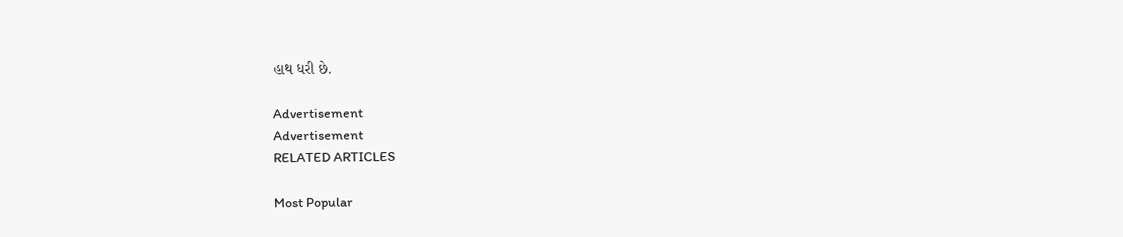હાથ ધરી છે.

Advertisement
Advertisement
RELATED ARTICLES

Most Popular